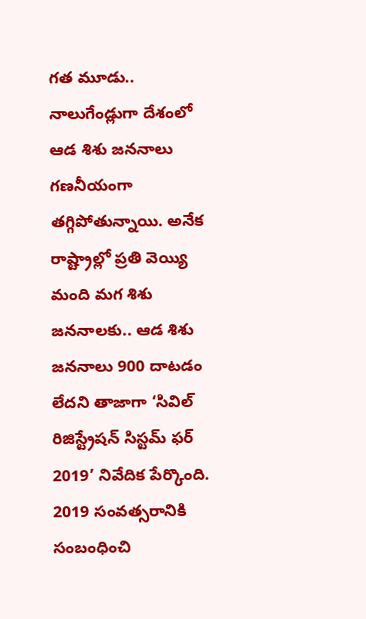గత మూడు.. నాలుగేండ్లుగా దేశంలో ఆడ శిశు జననాలు గణనీయంగా తగ్గిపోతున్నాయి. అనేక రాష్ట్రాల్లో ప్రతి వెయ్యి మంది మగ శిశు జననాలకు.. ఆడ శిశు జననాలు 900 దాటడం లేదని తాజాగా ‘సివిల్ రిజిస్ట్రేషన్ సిస్టమ్ ఫర్ 2019’ నివేదిక పేర్కొంది.
2019 సంవత్సరానికి సంబంధించి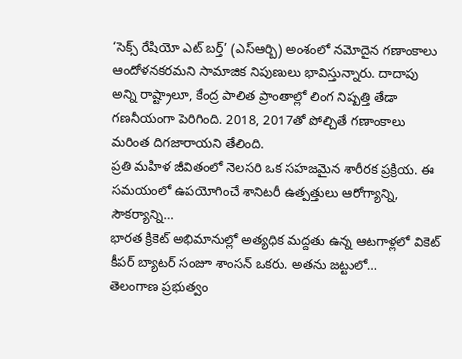‘సెక్స్ రేషియో ఎట్ బర్త్’ (ఎస్ఆర్బి) అంశంలో నమోదైన గణాంకాలు ఆందోళనకరమని సామాజిక నిపుణులు భావిస్తున్నారు. దాదాపు అన్ని రాష్ట్రాలూ, కేంద్ర పాలిత ప్రాంతాల్లో లింగ నిష్పత్తి తేడా గణనీయంగా పెరిగింది. 2018, 2017తో పోల్చితే గణాంకాలు మరింత దిగజారాయని తేలింది.
ప్రతి మహిళ జీవితంలో నెలసరి ఒక సహజమైన శారీరక ప్రక్రియ. ఈ సమయంలో ఉపయోగించే శానిటరీ ఉత్పత్తులు ఆరోగ్యాన్ని, సౌకర్యాన్ని…
భారత క్రికెట్ అభిమానుల్లో అత్యధిక మద్దతు ఉన్న ఆటగాళ్లలో వికెట్ కీపర్ బ్యాటర్ సంజూ శాంసన్ ఒకరు. అతను జట్టులో…
తెలంగాణ ప్రభుత్వం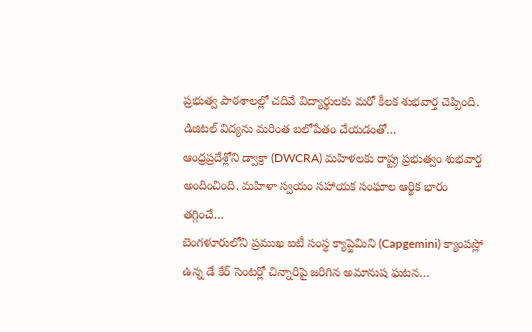ప్రభుత్వ పాఠశాలల్లో చదివే విద్యార్థులకు మరో కీలక శుభవార్త చెప్పింది. డిజిటల్ విద్యను మరింత బలోపేతం చేయడంతో…
ఆంధ్రప్రదేశ్లోని డ్వాక్రా (DWCRA) మహిళలకు రాష్ట్ర ప్రభుత్వం శుభవార్త అందించింది. మహిళా స్వయం సహాయక సంఘాల ఆర్థిక భారం తగ్గించే…
బెంగళూరులోని ప్రముఖ ఐటీ సంస్థ క్యాప్జెమిని (Capgemini) క్యాంపస్లో ఉన్న డే కేర్ సెంటర్లో చిన్నారిపై జరిగిన అమానుష ఘటన…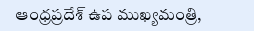ఆంధ్రప్రదేశ్ ఉప ముఖ్యమంత్రి,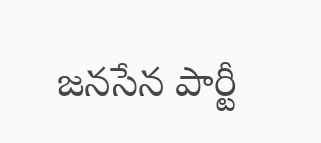జనసేన పార్టీ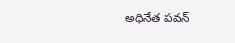అధినేత పవన్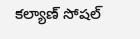కల్యాణ్ సోషల్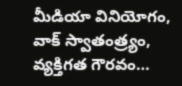మీడియా వినియోగం, వాక్ స్వాతంత్ర్యం, వ్యక్తిగత గౌరవం…